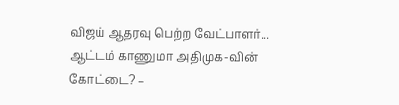விஜய் ஆதரவு பெற்ற வேட்பாளர்... ஆட்டம் காணுமா அதிமுக-வின் கோட்டை? –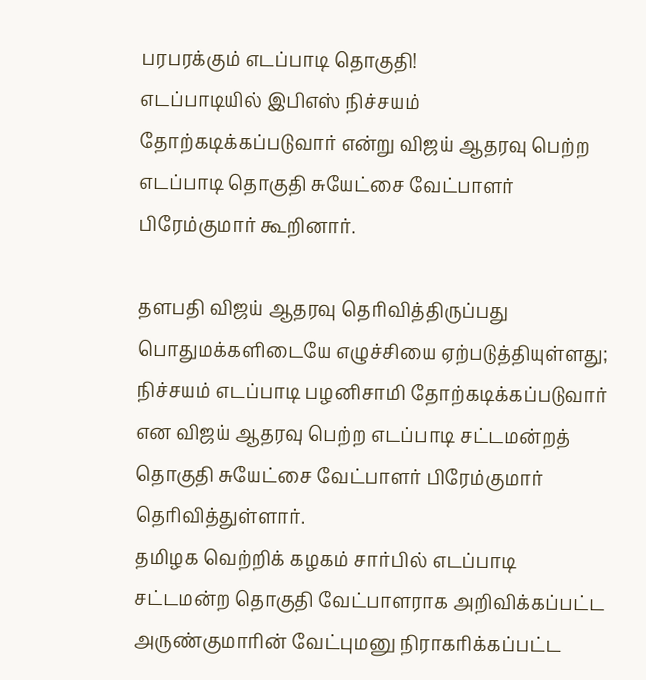பரபரக்கும் எடப்பாடி தொகுதி!
எடப்பாடியில் இபிஎஸ் நிச்சயம் தோற்கடிக்கப்படுவார் என்று விஜய் ஆதரவு பெற்ற எடப்பாடி தொகுதி சுயேட்சை வேட்பாளர் பிரேம்குமார் கூறினார்.

தளபதி விஜய் ஆதரவு தெரிவித்திருப்பது பொதுமக்களிடையே எழுச்சியை ஏற்படுத்தியுள்ளது; நிச்சயம் எடப்பாடி பழனிசாமி தோற்கடிக்கப்படுவார் என விஜய் ஆதரவு பெற்ற எடப்பாடி சட்டமன்றத் தொகுதி சுயேட்சை வேட்பாளர் பிரேம்குமார் தெரிவித்துள்ளார்.
தமிழக வெற்றிக் கழகம் சார்பில் எடப்பாடி சட்டமன்ற தொகுதி வேட்பாளராக அறிவிக்கப்பட்ட அருண்குமாரின் வேட்புமனு நிராகரிக்கப்பட்ட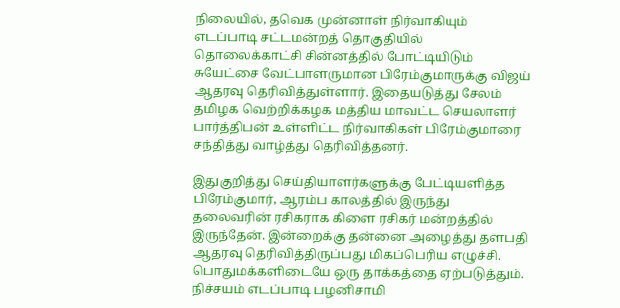நிலையில், தவெக முன்னாள் நிர்வாகியும் எடப்பாடி சட்டமன்றத் தொகுதியில் தொலைக்காட்சி சின்னத்தில் போட்டியிடும் சுயேட்சை வேட்பாளருமான பிரேம்குமாருக்கு விஜய் ஆதரவு தெரிவித்துள்ளார். இதையடுத்து சேலம் தமிழக வெற்றிக்கழக மத்திய மாவட்ட செயலாளர் பார்த்திபன் உள்ளிட்ட நிர்வாகிகள் பிரேம்குமாரை சந்தித்து வாழ்த்து தெரிவித்தனர்.

இதுகுறித்து செய்தியாளர்களுக்கு பேட்டியளித்த பிரேம்குமார், ஆரம்ப காலத்தில் இருந்து தலைவரின் ரசிகராக கிளை ரசிகர் மன்றத்தில் இருந்தேன். இன்றைக்கு தன்னை அழைத்து தளபதி ஆதரவு தெரிவித்திருப்பது மிகப்பெரிய எழுச்சி. பொதுமக்களிடையே ஒரு தாக்கத்தை ஏற்படுத்தும். நிச்சயம் எடப்பாடி பழனிசாமி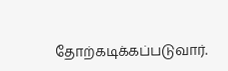தோற்கடிக்கப்படுவார்.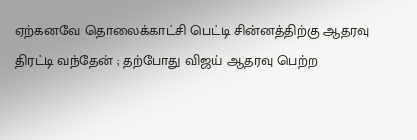ஏற்கனவே தொலைக்காட்சி பெட்டி சின்னத்திற்கு ஆதரவு திரட்டி வந்தேன் ; தற்போது விஜய் ஆதரவு பெற்ற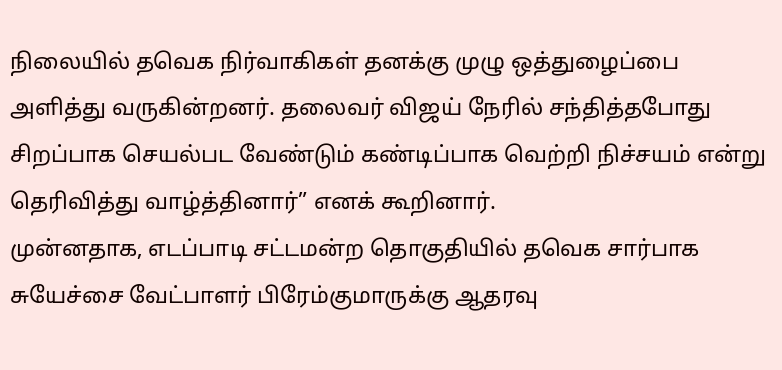நிலையில் தவெக நிர்வாகிகள் தனக்கு முழு ஒத்துழைப்பை அளித்து வருகின்றனர். தலைவர் விஜய் நேரில் சந்தித்தபோது சிறப்பாக செயல்பட வேண்டும் கண்டிப்பாக வெற்றி நிச்சயம் என்று தெரிவித்து வாழ்த்தினார்” எனக் கூறினார்.
முன்னதாக, எடப்பாடி சட்டமன்ற தொகுதியில் தவெக சார்பாக சுயேச்சை வேட்பாளர் பிரேம்குமாருக்கு ஆதரவு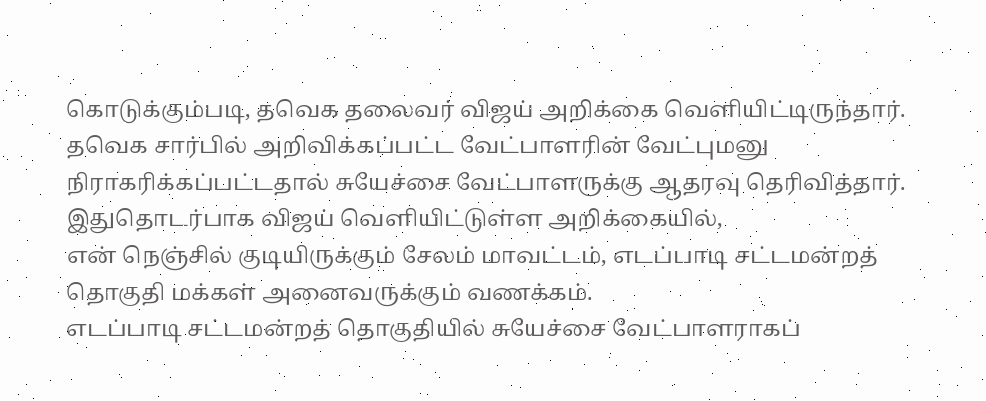கொடுக்கும்படி, தவெக தலைவர் விஜய் அறிக்கை வெளியிட்டிருந்தார். தவெக சார்பில் அறிவிக்கப்பட்ட வேட்பாளரின் வேட்புமனு நிராகரிக்கப்பட்டதால் சுயேச்சை வேட்பாளருக்கு ஆதரவு தெரிவித்தார்.
இதுதொடர்பாக விஜய் வெளியிட்டுள்ள அறிக்கையில்,
என் நெஞ்சில் குடியிருக்கும் சேலம் மாவட்டம், எடப்பாடி சட்டமன்றத் தொகுதி மக்கள் அனைவருக்கும் வணக்கம்.
எடப்பாடி சட்டமன்றத் தொகுதியில் சுயேச்சை வேட்பாளராகப்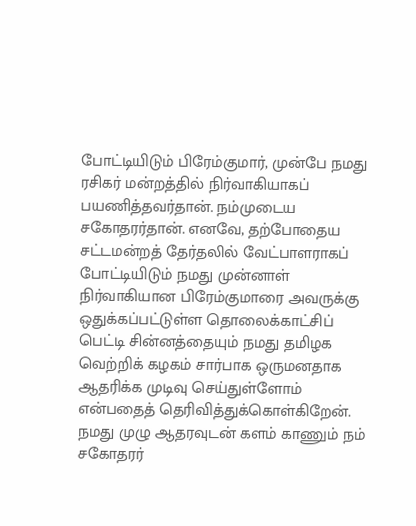போட்டியிடும் பிரேம்குமார், முன்பே நமது ரசிகர் மன்றத்தில் நிர்வாகியாகப் பயணித்தவர்தான். நம்முடைய சகோதரர்தான். எனவே, தற்போதைய சட்டமன்றத் தேர்தலில் வேட்பாளராகப் போட்டியிடும் நமது முன்னாள் நிர்வாகியான பிரேம்குமாரை அவருக்கு ஒதுக்கப்பட்டுள்ள தொலைக்காட்சிப் பெட்டி சின்னத்தையும் நமது தமிழக வெற்றிக் கழகம் சார்பாக ஒருமனதாக ஆதரிக்க முடிவு செய்துள்ளோம் என்பதைத் தெரிவித்துக்கொள்கிறேன்.
நமது முழு ஆதரவுடன் களம் காணும் நம் சகோதரர்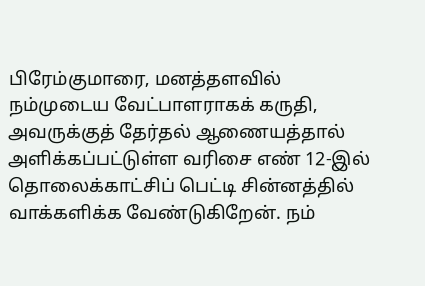பிரேம்குமாரை, மனத்தளவில் நம்முடைய வேட்பாளராகக் கருதி, அவருக்குத் தேர்தல் ஆணையத்தால் அளிக்கப்பட்டுள்ள வரிசை எண் 12-இல் தொலைக்காட்சிப் பெட்டி சின்னத்தில் வாக்களிக்க வேண்டுகிறேன். நம்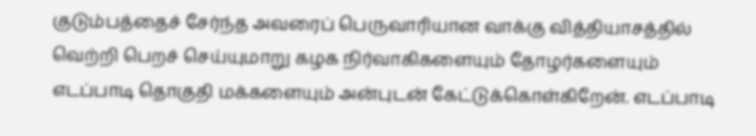குடும்பத்தைச் சேர்ந்த அவரைப் பெருவாரியான வாக்கு வித்தியாசத்தில் வெற்றி பெறச் செய்யுமாறு கழக நிர்வாகிகளையும் தோழர்களையும் எடப்பாடி தொகுதி மக்களையும் அன்புடன் கேட்டுக்கொள்கிறேன். எடப்பாடி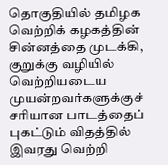தொகுதியில் தமிழக வெற்றிக் கழகத்தின் சின்னத்தை முடக்கி, குறுக்கு வழியில் வெற்றியடைய முயன்றவர்களுக்குச் சரியான பாடத்தைப் புகட்டும் விதத்தில் இவரது வெற்றி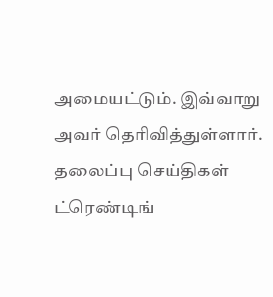அமையட்டும். இவ்வாறு அவர் தெரிவித்துள்ளார்.
தலைப்பு செய்திகள்
ட்ரெண்டிங்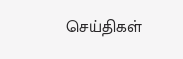செய்திகள்